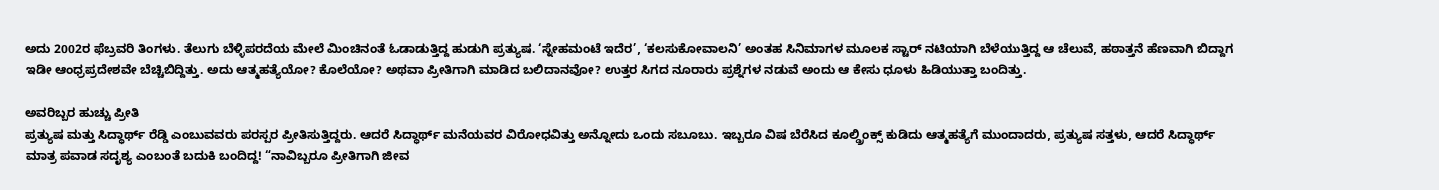ಅದು 2002ರ ಫೆಬ್ರವರಿ ತಿಂಗಳು. ತೆಲುಗು ಬೆಳ್ಳಿಪರದೆಯ ಮೇಲೆ ಮಿಂಚಿನಂತೆ ಓಡಾಡುತ್ತಿದ್ದ ಹುಡುಗಿ ಪ್ರತ್ಯುಷ. ‘ಸ್ನೇಹಮಂಟೆ ಇದೆರ’, ‘ಕಲಸುಕೋವಾಲನಿ’ ಅಂತಹ ಸಿನಿಮಾಗಳ ಮೂಲಕ ಸ್ಟಾರ್ ನಟಿಯಾಗಿ ಬೆಳೆಯುತ್ತಿದ್ದ ಆ ಚೆಲುವೆ, ಹಠಾತ್ತನೆ ಹೆಣವಾಗಿ ಬಿದ್ದಾಗ ಇಡೀ ಆಂಧ್ರಪ್ರದೇಶವೇ ಬೆಚ್ಚಿಬಿದ್ದಿತ್ತು. ಅದು ಆತ್ಮಹತ್ಯೆಯೋ? ಕೊಲೆಯೋ? ಅಥವಾ ಪ್ರೀತಿಗಾಗಿ ಮಾಡಿದ ಬಲಿದಾನವೋ? ಉತ್ತರ ಸಿಗದ ನೂರಾರು ಪ್ರಶ್ನೆಗಳ ನಡುವೆ ಅಂದು ಆ ಕೇಸು ಧೂಳು ಹಿಡಿಯುತ್ತಾ ಬಂದಿತ್ತು.

ಅವರಿಬ್ಬರ ಹುಚ್ಚು ಪ್ರೀತಿ
ಪ್ರತ್ಯುಷ ಮತ್ತು ಸಿದ್ಧಾರ್ಥ್ ರೆಡ್ಡಿ ಎಂಬುವವರು ಪರಸ್ಪರ ಪ್ರೀತಿಸುತ್ತಿದ್ದರು. ಆದರೆ ಸಿದ್ಧಾರ್ಥ್ ಮನೆಯವರ ವಿರೋಧವಿತ್ತು ಅನ್ನೋದು ಒಂದು ಸಬೂಬು. ಇಬ್ಬರೂ ವಿಷ ಬೆರೆಸಿದ ಕೂಲ್ಡ್ರಿಂಕ್ಸ್ ಕುಡಿದು ಆತ್ಮಹತ್ಯೆಗೆ ಮುಂದಾದರು, ಪ್ರತ್ಯುಷ ಸತ್ತಳು, ಆದರೆ ಸಿದ್ಧಾರ್ಥ್ ಮಾತ್ರ ಪವಾಡ ಸದೃಶ್ಯ ಎಂಬಂತೆ ಬದುಕಿ ಬಂದಿದ್ದ! “ನಾವಿಬ್ಬರೂ ಪ್ರೀತಿಗಾಗಿ ಜೀವ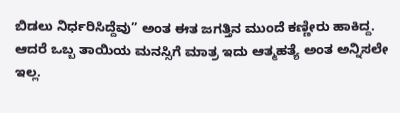ಬಿಡಲು ನಿರ್ಧರಿಸಿದ್ದೆವು” ಅಂತ ಈತ ಜಗತ್ತಿನ ಮುಂದೆ ಕಣ್ಣೀರು ಹಾಕಿದ್ದ.
ಆದರೆ ಒಬ್ಬ ತಾಯಿಯ ಮನಸ್ಸಿಗೆ ಮಾತ್ರ ಇದು ಆತ್ಮಹತ್ಯೆ ಅಂತ ಅನ್ನಿಸಲೇ ಇಲ್ಲ.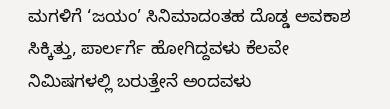ಮಗಳಿಗೆ ‘ಜಯಂ’ ಸಿನಿಮಾದಂತಹ ದೊಡ್ಡ ಅವಕಾಶ ಸಿಕ್ಕಿತ್ತು, ಪಾರ್ಲರ್ಗೆ ಹೋಗಿದ್ದವಳು ಕೆಲವೇ ನಿಮಿಷಗಳಲ್ಲಿ ಬರುತ್ತೇನೆ ಅಂದವಳು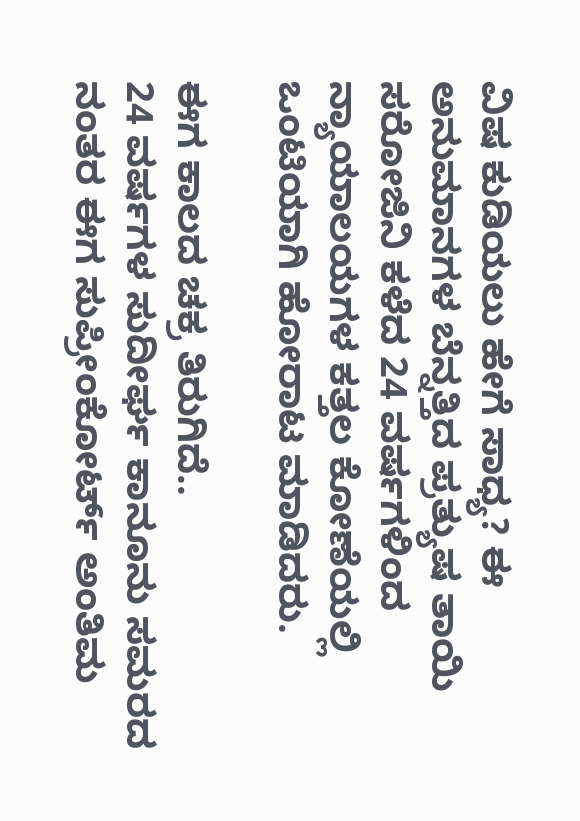ವಿಷ ಕುಡಿಯಲು ಹೇಗೆ ಸಾಧ್ಯ? ಈ ಅನುಮಾನಗಳ ಬೆನ್ನತ್ತಿದ ಪ್ರತ್ಯುಷ ತಾಯಿ ಸರೋಜಿನಿ ಕಳೆದ 24 ವರ್ಷಗಳಿಂದ ನ್ಯಾಯಾಲಯಗಳ ಕತ್ತಲ ಕೋಣೆಯಲ್ಲಿ ಒಂಟಿಯಾಗಿ ಹೋರಾಟ ಮಾಡಿದರು.

ಈಗ ಕಾಲದ ಚಕ್ರ ತಿರುಗಿದೆ..
24 ವರ್ಷಗಳ ಸುದೀರ್ಘ ಕಾನೂನು ಸಮರದ ನಂತರ ಈಗ ಸುಪ್ರೀಂಕೋರ್ಟ್ ಅಂತಿಮ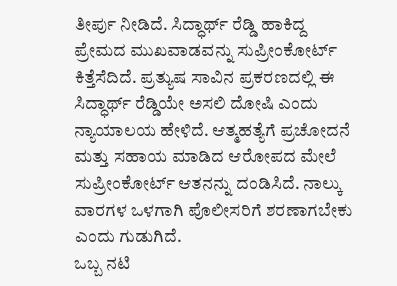ತೀರ್ಪು ನೀಡಿದೆ. ಸಿದ್ಧಾರ್ಥ್ ರೆಡ್ಡಿ ಹಾಕಿದ್ದ ಪ್ರೇಮದ ಮುಖವಾಡವನ್ನು ಸುಪ್ರೀಂಕೋರ್ಟ್ ಕಿತ್ತೆಸೆದಿದೆ. ಪ್ರತ್ಯುಷ ಸಾವಿನ ಪ್ರಕರಣದಲ್ಲಿ ಈ ಸಿದ್ಧಾರ್ಥ್ ರೆಡ್ಡಿಯೇ ಅಸಲಿ ದೋಷಿ ಎಂದು ನ್ಯಾಯಾಲಯ ಹೇಳಿದೆ. ಆತ್ಮಹತ್ಯೆಗೆ ಪ್ರಚೋದನೆ ಮತ್ತು ಸಹಾಯ ಮಾಡಿದ ಆರೋಪದ ಮೇಲೆ ಸುಪ್ರೀಂಕೋರ್ಟ್ ಆತನನ್ನು ದಂಡಿಸಿದೆ. ನಾಲ್ಕು ವಾರಗಳ ಒಳಗಾಗಿ ಪೊಲೀಸರಿಗೆ ಶರಣಾಗಬೇಕು ಎಂದು ಗುಡುಗಿದೆ.
ಒಬ್ಬ ನಟಿ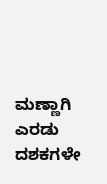ಮಣ್ಣಾಗಿ ಎರಡು ದಶಕಗಳೇ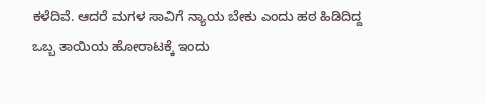ಕಳೆದಿವೆ. ಆದರೆ ಮಗಳ ಸಾವಿಗೆ ನ್ಯಾಯ ಬೇಕು ಎಂದು ಹಠ ಹಿಡಿದಿದ್ದ ಒಬ್ಬ ತಾಯಿಯ ಹೋರಾಟಕ್ಕೆ ಇಂದು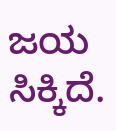ಜಯ ಸಿಕ್ಕಿದೆ.